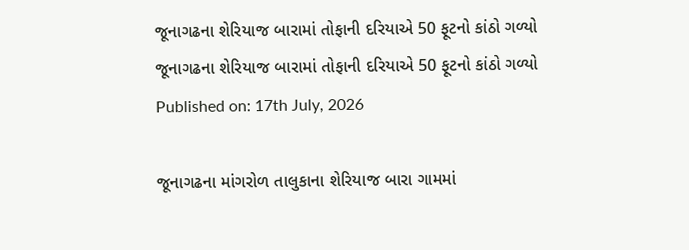જૂનાગઢના શેરિયાજ બારામાં તોફાની દરિયાએ 50 ફૂટનો કાંઠો ગળ્યો
જૂનાગઢના શેરિયાજ બારામાં તોફાની દરિયાએ 50 ફૂટનો કાંઠો ગળ્યો
Published on: 17th July, 2026

જૂનાગઢના માંગરોળ તાલુકાના શેરિયાજ બારા ગામમાં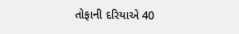તોફાની દરિયાએ 40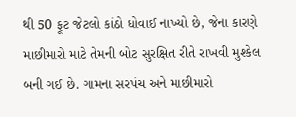થી 50 ફૂટ જેટલો કાંઠો ધોવાઈ નાખ્યો છે, જેના કારણે માછીમારો માટે તેમની બોટ સુરક્ષિત રીતે રાખવી મુશ્કેલ બની ગઈ છે. ગામના સરપંચ અને માછીમારો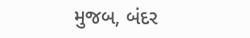મુજબ, બંદર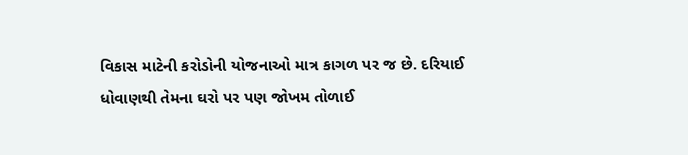વિકાસ માટેની કરોડોની યોજનાઓ માત્ર કાગળ પર જ છે. દરિયાઈ ધોવાણથી તેમના ઘરો પર પણ જોખમ તોળાઈ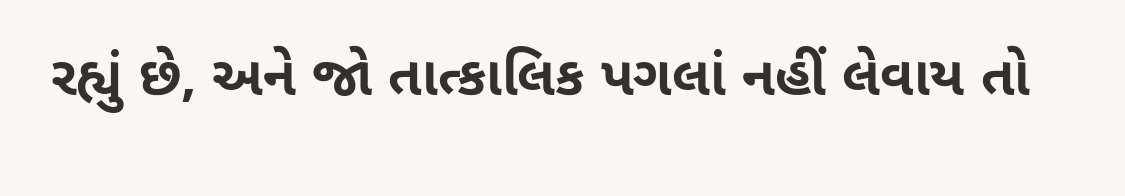રહ્યું છે, અને જો તાત્કાલિક પગલાં નહીં લેવાય તો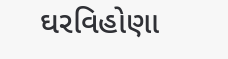ઘરવિહોણા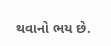થવાનો ભય છે.